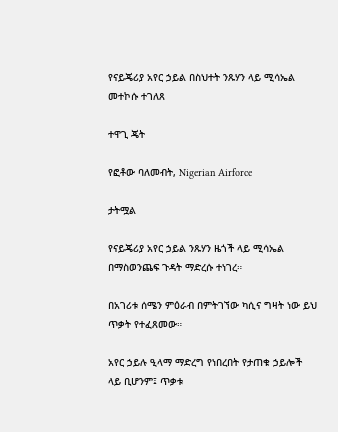የናይጄሪያ አየር ኃይል በስህተት ንጹሃን ላይ ሚሳኤል መተኮሱ ተገለጸ

ተዋጊ ጄት

የፎቶው ባለመብት, Nigerian Airforce

ታትሟል

የናይጄሪያ አየር ኃይል ንጹሃን ዜጎች ላይ ሚሳኤል በማስወንጨፍ ጉዳት ማድረሱ ተነገረ።

በአገሪቱ ሰሜን ምዕራብ በምትገኘው ካሲና ግዛት ነው ይህ ጥቃት የተፈጸመው።

አየር ኃይሉ ዒላማ ማድረግ የነበረበት የታጠቁ ኃይሎች ላይ ቢሆንም፤ ጥቃቱ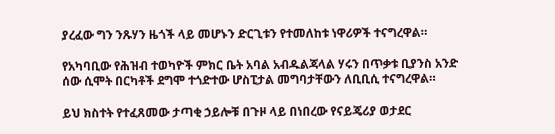ያረፈው ግን ንጹሃን ዜጎች ላይ መሆኑን ድርጊቱን የተመለከቱ ነዋሪዎች ተናግረዋል።

የአካባቢው የሕዝብ ተወካዮች ምክር ቤት አባል አብዱልጃላል ሃሩን በጥቃቱ ቢያንስ አንድ ሰው ሲሞት በርካቶች ደግሞ ተጎድተው ሆስፒታል መግባታቸውን ለቢቢሲ ተናግረዋል።

ይህ ክስተት የተፈጸመው ታጣቂ ኃይሎቹ በጉዞ ላይ በነበረው የናይጄሪያ ወታደር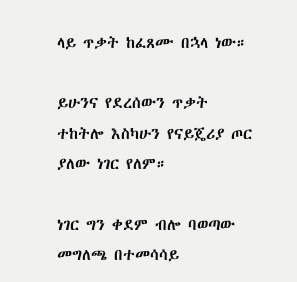ላይ ጥቃት ከፈጸሙ በኋላ ነው።

ይሁንና የደረሰውን ጥቃት ተከትሎ እስካሁን የናይጄሪያ ጦር ያለው ነገር የለም።

ነገር ግን ቀደም ብሎ ባወጣው መግለጫ በተመሳሳይ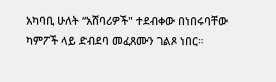አካባቢ ሁለት “አሸባሪዎች" ተደብቀው በነበሩባቸው ካምፖች ላይ ድብደባ መፈጸሙን ገልጾ ነበር።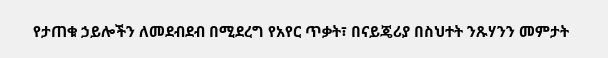የታጠቁ ኃይሎችን ለመደብደብ በሚደረግ የአየር ጥቃት፣ በናይጄሪያ በስህተት ንጹሃንን መምታት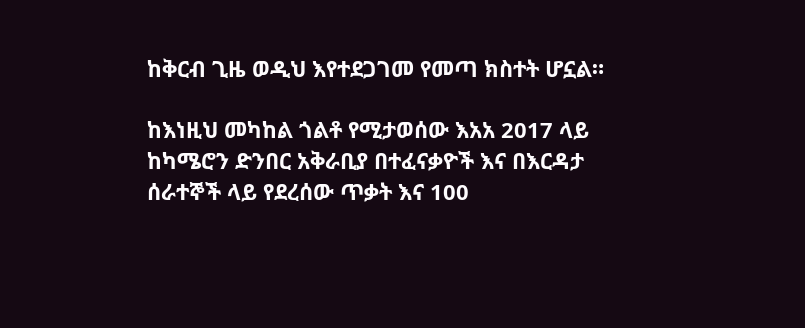ከቅርብ ጊዜ ወዲህ እየተደጋገመ የመጣ ክስተት ሆኗል።

ከእነዚህ መካከል ጎልቶ የሚታወሰው እአአ 2017 ላይ ከካሜሮን ድንበር አቅራቢያ በተፈናቃዮች እና በእርዳታ ሰራተኞች ላይ የደረሰው ጥቃት እና 100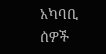አካባቢ ሰዎች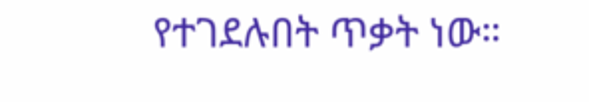የተገደሉበት ጥቃት ነው።